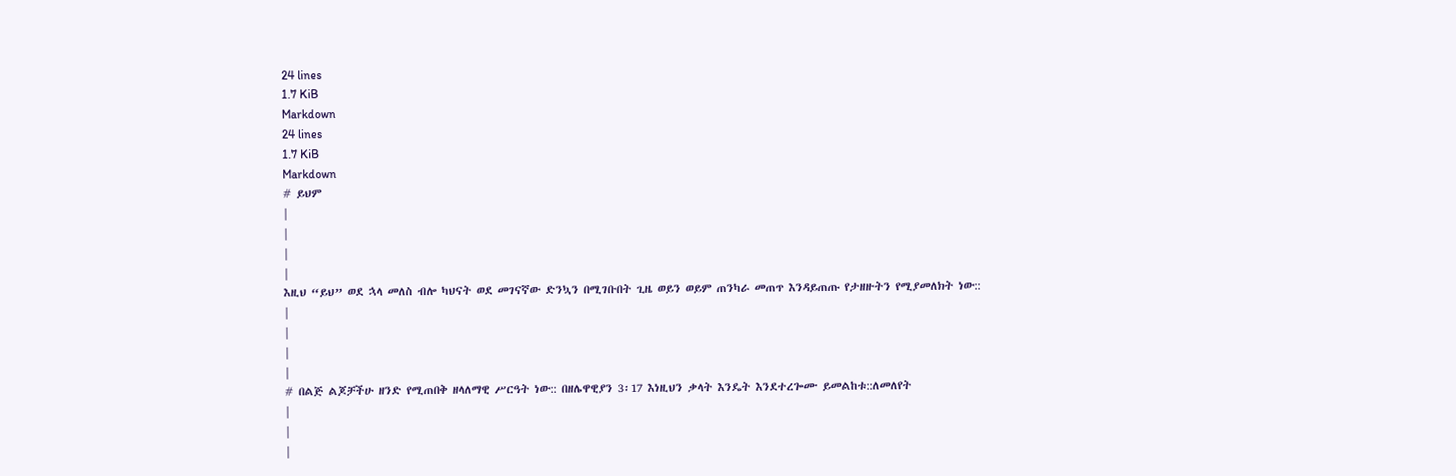24 lines
1.7 KiB
Markdown
24 lines
1.7 KiB
Markdown
# ይህም
|
|
|
|
እዚህ “ይህ” ወደ ኋላ መለስ ብሎ ካህናት ወደ መገናኛው ድንኳን በሚገቡበት ጊዜ ወይን ወይም ጠንካራ መጠጥ እንዳይጠጡ የታዘዙትን የሚያመለክት ነው::
|
|
|
|
# በልጅ ልጆቻችሁ ዘንድ የሚጠበቅ ዘላለማዊ ሥርዓት ነው:: በዘሌዋዊያን 3፡17 እነዚህን ቃላት እንዴት እንደተረጐሙ ይመልከቱ::ለመለየት
|
|
|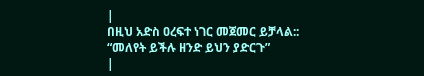|
በዚህ አድስ ዐረፍተ ነገር መጀመር ይቻላል:: “መለየት ይችሉ ዘንድ ይህን ያድርጉ”
|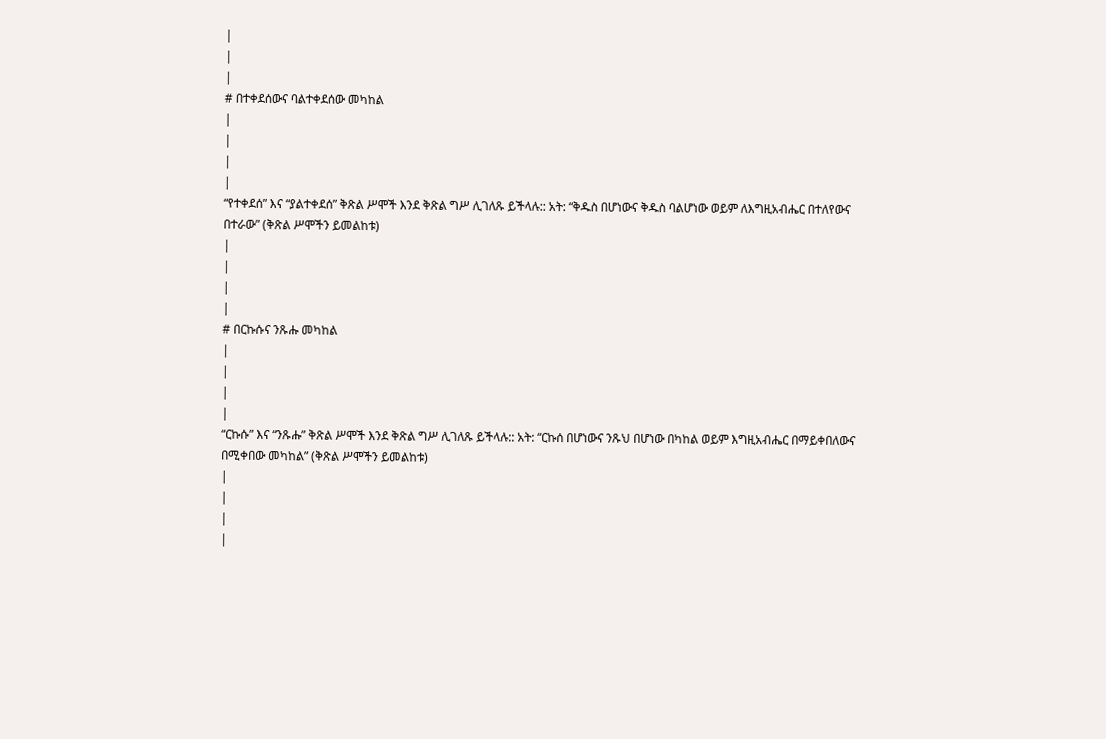|
|
|
# በተቀደሰውና ባልተቀደሰው መካከል
|
|
|
|
“የተቀደሰ” እና “ያልተቀደሰ” ቅጽል ሥሞች እንደ ቅጽል ግሥ ሊገለጹ ይችላሉ:: አት: “ቅዱስ በሆነውና ቅዱስ ባልሆነው ወይም ለእግዚአብሔር በተለየውና በተራው” (ቅጽል ሥሞችን ይመልከቱ)
|
|
|
|
# በርኩሱና ንጹሑ መካከል
|
|
|
|
“ርኩሱ” እና “ንጹሑ” ቅጽል ሥሞች እንደ ቅጽል ግሥ ሊገለጹ ይችላሉ:: አት: “ርኩሰ በሆነውና ንጹህ በሆነው በካከል ወይም እግዚአብሔር በማይቀበለውና በሚቀበው መካከል” (ቅጽል ሥሞችን ይመልከቱ)
|
|
|
|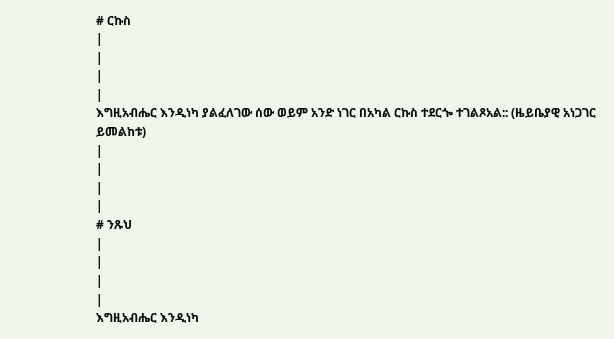# ርኩስ
|
|
|
|
እግዚአብሔር እንዲነካ ያልፈለገው ሰው ወይም አንድ ነገር በአካል ርኩስ ተደርጐ ተገልጾአል:: (ዜይቤያዊ አነጋገር ይመልከቱ)
|
|
|
|
# ንጹህ
|
|
|
|
እግዚአብሔር እንዲነካ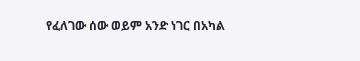የፈለገው ሰው ወይም አንድ ነገር በአካል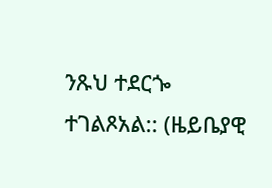ንጹህ ተደርጐ ተገልጾአል:: (ዜይቤያዊ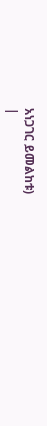አነጋገር ይመልከቱ)
|